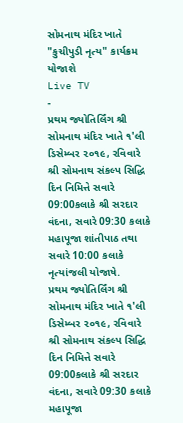સોમનાથ મંદિર ખાતે "કુચીપુડી નૃત્ય" કાર્યક્રમ યોજાશે
Live TV
-
પ્રથમ જ્યોતિર્લિંગ શ્રી સોમનાથ મંદિર ખાતે ૧'લી ડિસેમ્બર ૨૦૧૯, રવિવારે શ્રી સોમનાથ સંકલ્પ સિદ્ધિ દિન નિમિત્તે સવારે 09:00કલાકે શ્રી સરદાર વંદના, સવારે 09:30 કલાકે મહાપૂજા શાંતીપાઠ તથા સવારે 10:00 કલાકે નૃત્યાંજલી યોજાષે.
પ્રથમ જ્યોતિર્લિંગ શ્રી સોમનાથ મંદિર ખાતે ૧'લી ડિસેમ્બર ૨૦૧૯, રવિવારે શ્રી સોમનાથ સંકલ્પ સિદ્ધિ દિન નિમિત્તે સવારે 09:00કલાકે શ્રી સરદાર વંદના, સવારે 09:30 કલાકે મહાપૂજા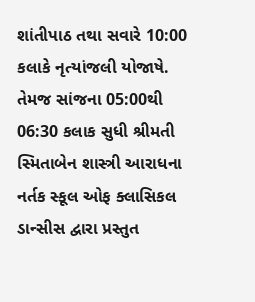શાંતીપાઠ તથા સવારે 10:00 કલાકે નૃત્યાંજલી યોજાષે. તેમજ સાંજના 05:00થી 06:30 કલાક સુધી શ્રીમતી સ્મિતાબેન શાસ્ત્રી આરાધના નર્તક સ્કૂલ ઓફ ક્લાસિકલ ડાન્સીસ દ્વારા પ્રસ્તુત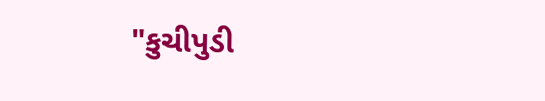"કુચીપુડી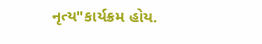નૃત્ય"કાર્યક્રમ હોય.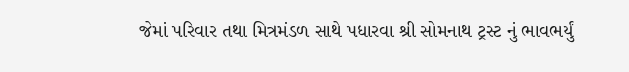જેમાં પરિવાર તથા મિત્રમંડળ સાથે પધારવા શ્રી સોમનાથ ટ્રસ્ટ નું ભાવભર્યું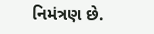નિમંત્રણ છે.